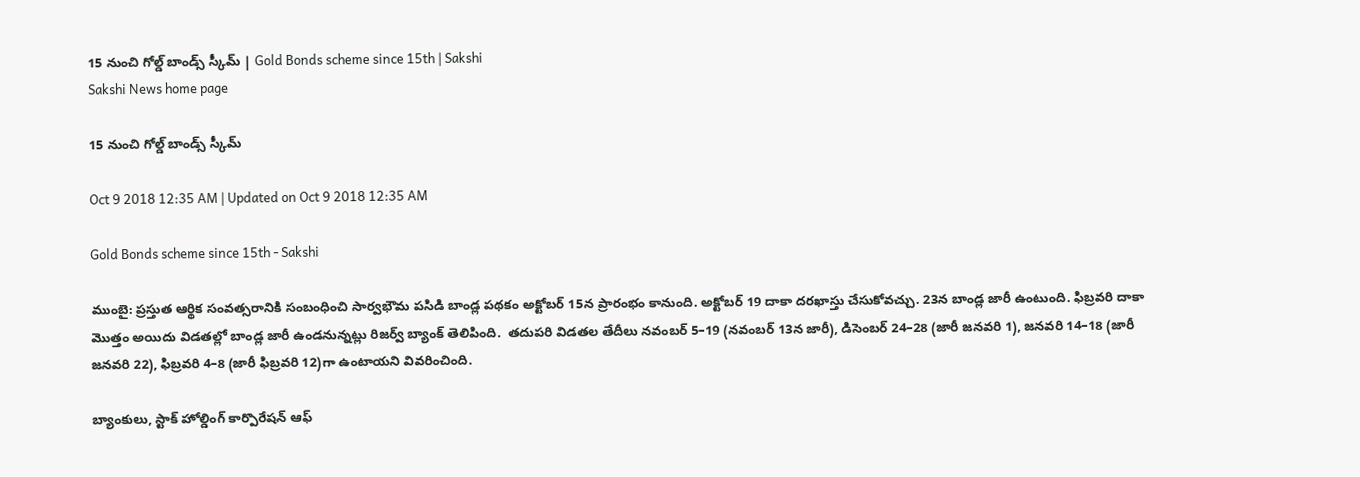15 నుంచి గోల్డ్‌ బాండ్స్‌ స్కీమ్‌ | Gold Bonds scheme since 15th | Sakshi
Sakshi News home page

15 నుంచి గోల్డ్‌ బాండ్స్‌ స్కీమ్‌

Oct 9 2018 12:35 AM | Updated on Oct 9 2018 12:35 AM

Gold Bonds scheme since 15th - Sakshi

ముంబై: ప్రస్తుత ఆర్థిక సంవత్సరానికి సంబంధించి సార్వభౌమ పసిడి బాండ్ల పథకం అక్టోబర్‌ 15న ప్రారంభం కానుంది. అక్టోబర్‌ 19 దాకా దరఖాస్తు చేసుకోవచ్చు. 23న బాండ్ల జారీ ఉంటుంది. ఫిబ్రవరి దాకా మొత్తం అయిదు విడతల్లో బాండ్ల జారీ ఉండనున్నట్లు రిజర్వ్‌ బ్యాంక్‌ తెలిపింది.  తదుపరి విడతల తేదీలు నవంబర్‌ 5–19 (నవంబర్‌ 13న జారీ), డిసెంబర్‌ 24–28 (జారీ జనవరి 1), జనవరి 14–18 (జారీ జనవరి 22), ఫిబ్రవరి 4–8 (జారీ ఫిబ్రవరి 12)గా ఉంటాయని వివరించింది.

బ్యాంకులు, స్టాక్‌ హోల్డింగ్‌ కార్పొరేషన్‌ ఆఫ్‌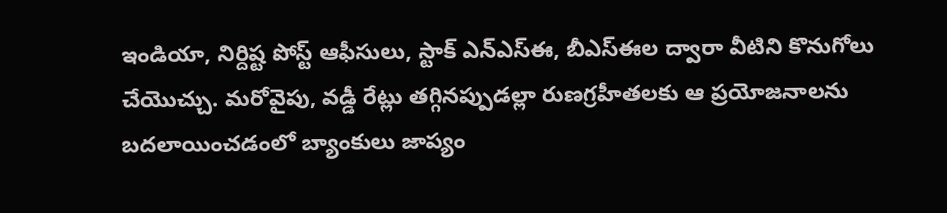ఇండియా, నిర్దిష్ట పోస్ట్‌ ఆఫీసులు, స్టాక్‌ ఎన్‌ఎస్‌ఈ, బీఎస్‌ఈల ద్వారా వీటిని కొనుగోలు చేయొచ్చు. మరోవైపు, వడ్డీ రేట్లు తగ్గినప్పుడల్లా రుణగ్రహీతలకు ఆ ప్రయోజనాలను బదలాయించడంలో బ్యాంకులు జాప్యం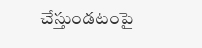చేస్తుండటంపై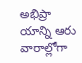అభిప్రా యాన్ని ఆరు వారాల్లోగా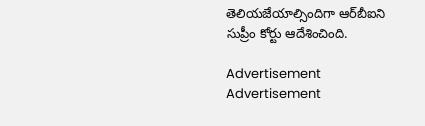తెలియజేయాల్సిందిగా ఆర్‌బీఐని సుప్రీం కోర్టు ఆదేశించింది.

Advertisement
Advertisement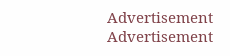Advertisement
Advertisement